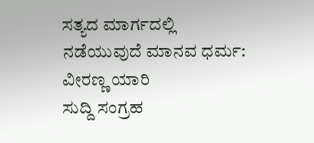ಸತ್ಯದ ಮಾರ್ಗದಲ್ಲಿ ನಡೆಯುವುದೆ ಮಾನವ ಧರ್ಮ: ವೀರಣ್ಣ ಯಾರಿ
ಸುದ್ದಿ ಸಂಗ್ರಹ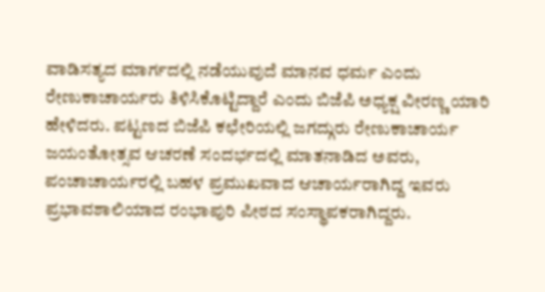ವಾಡಿಸತ್ಯದ ಮಾರ್ಗದಲ್ಲಿ ನಡೆಯುವುದೆ ಮಾನವ ಧರ್ಮ ಎಂದು ರೇಣುಕಾಚಾರ್ಯರು ತಿಳಿಸಿಕೊಟ್ಟಿದ್ದಾರೆ ಎಂದು ಬಿಜೆಪಿ ಅಧ್ಯಕ್ಷ ವೀರಣ್ಣ ಯಾರಿ ಹೇಳಿದರು. ಪಟ್ಟಣದ ಬಿಜೆಪಿ ಕಛೇರಿಯಲ್ಲಿ ಜಗದ್ಗುರು ರೇಣುಕಾಚಾರ್ಯ ಜಯಂತೋತ್ಸವ ಆಚರಣೆ ಸಂದರ್ಭದಲ್ಲಿ ಮಾತನಾಡಿದ ಅವರು, ಪಂಚಾಚಾರ್ಯರಲ್ಲಿ ಬಹಳ ಪ್ರಮುಖವಾದ ಆಚಾರ್ಯರಾಗಿದ್ದ ಇವರು ಪ್ರಭಾವಶಾಲಿಯಾದ ರಂಭಾಪುರಿ ಪೀಠದ ಸಂಸ್ಥಾಪಕರಾಗಿದ್ದರು.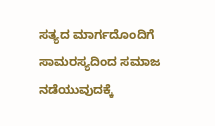ಸತ್ಯದ ಮಾರ್ಗದೊಂದಿಗೆ ಸಾಮರಸ್ಯದಿಂದ ಸಮಾಜ ನಡೆಯುವುದಕ್ಕೆ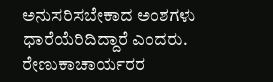ಅನುಸರಿಸಬೇಕಾದ ಅಂಶಗಳು ಧಾರೆಯೆರಿದಿದ್ದಾರೆ ಎಂದರು. ರೇಣುಕಾಚಾರ್ಯರರ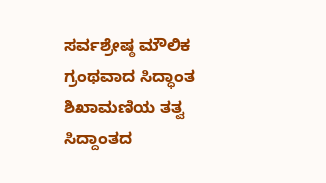ಸರ್ವಶ್ರೇಷ್ಠ ಮೌಲಿಕ ಗ್ರಂಥವಾದ ಸಿದ್ಧಾಂತ ಶಿಖಾಮಣಿಯ ತತ್ವ ಸಿದ್ದಾಂತದ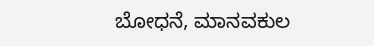ಬೋಧನೆ, ಮಾನವಕುಲ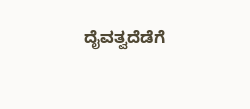ದೈವತ್ವದೆಡೆಗೆ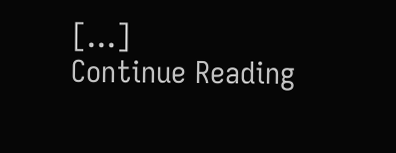[…]
Continue Reading